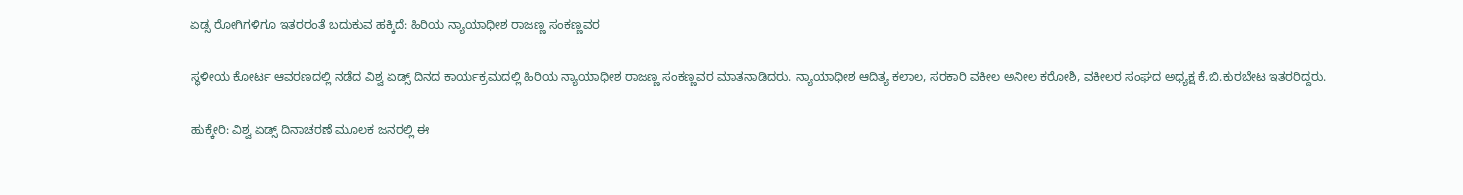ಏಡ್ಸ ರೋಗಿಗಳಿಗೂ ಇತರರಂತೆ ಬದುಕುವ ಹಕ್ಕಿದೆ: ಹಿರಿಯ ನ್ಯಾಯಾಧೀಶ ರಾಜಣ್ಣ ಸಂಕಣ್ಣವರ

ಸ್ಥಳೀಯ ಕೋರ್ಟ ಆವರಣದಲ್ಲಿ ನಡೆದ ವಿಶ್ವ ಏಡ್ಸ್ ದಿನದ ಕಾರ್ಯಕ್ರಮದಲ್ಲಿ ಹಿರಿಯ ನ್ಯಾಯಾಧೀಶ ರಾಜಣ್ಣ ಸಂಕಣ್ಣವರ ಮಾತನಾಡಿದರು. ನ್ಯಾಯಾಧೀಶ ಆದಿತ್ಯ ಕಲಾಲ, ಸರಕಾರಿ ವಕೀಲ ಅನೀಲ ಕರೋಶಿ, ವಕೀಲರ ಸಂಘದ ಅಧ್ಯಕ್ಷ ಕೆ.ಬಿ.ಕುರಬೇಟ ಇತರರಿದ್ದರು.

ಹುಕ್ಕೇರಿ: ವಿಶ್ವ ಏಡ್ಸ್ ದಿನಾಚರಣೆ ಮೂಲಕ ಜನರಲ್ಲಿ ಈ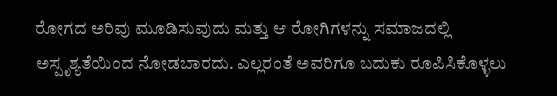ರೋಗದ ಅರಿವು ಮೂಡಿಸುವುದು ಮತ್ತು ಆ ರೋಗಿಗಳನ್ನು ಸಮಾಜದಲ್ಲಿ ಅಸ್ಪೃಶ್ಯತೆಯಿಂದ ನೋಡಬಾರದು. ಎಲ್ಲರಂತೆ ಅವರಿಗೂ ಬದುಕು ರೂಪಿಸಿಕೊಳ್ಳಲು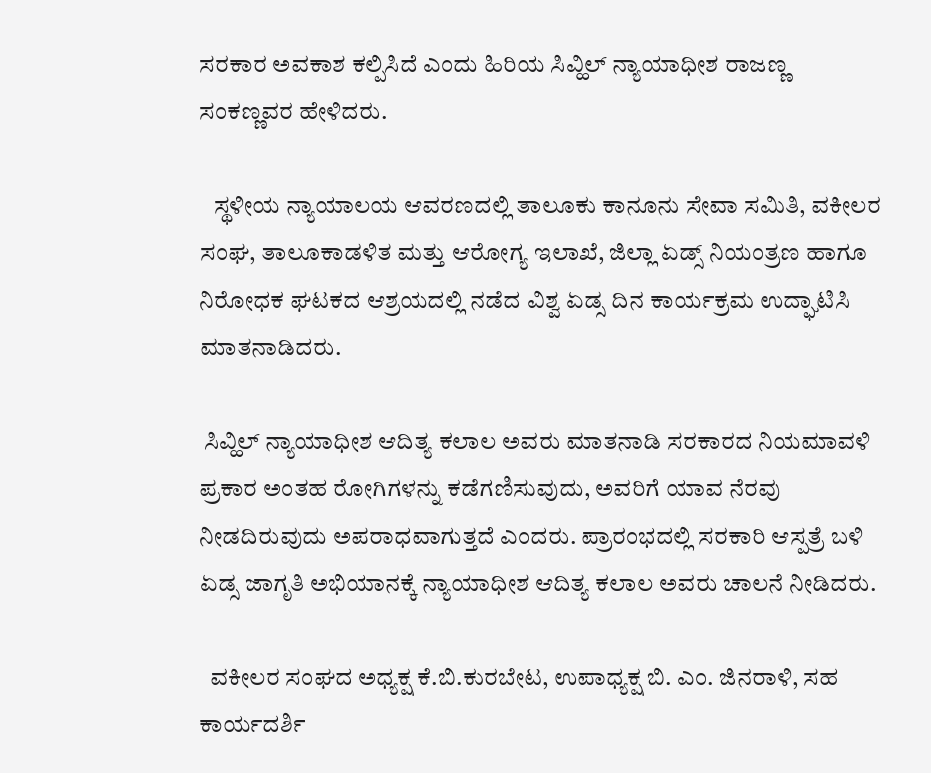ಸರಕಾರ ಅವಕಾಶ ಕಲ್ಪಿಸಿದೆ ಎಂದು ಹಿರಿಯ ಸಿವ್ಹಿಲ್ ನ್ಯಾಯಾಧೀಶ ರಾಜಣ್ಣ ಸಂಕಣ್ಣವರ ಹೇಳಿದರು.

   ಸ್ಥಳೀಯ ನ್ಯಾಯಾಲಯ ಆವರಣದಲ್ಲಿ ತಾಲೂಕು ಕಾನೂನು ಸೇವಾ ಸಮಿತಿ, ವಕೀಲರ ಸಂಘ, ತಾಲೂಕಾಡಳಿತ ಮತ್ತು ಆರೋಗ್ಯ ಇಲಾಖೆ, ಜಿಲ್ಲಾ ಏಡ್ಸ್ ನಿಯಂತ್ರಣ ಹಾಗೂ ನಿರೋಧಕ ಘಟಕದ ಆಶ್ರಯದಲ್ಲಿ ನಡೆದ ವಿಶ್ವ ಏಡ್ಸ ದಿನ ಕಾರ್ಯಕ್ರಮ ಉದ್ಘಾಟಿಸಿ ಮಾತನಾಡಿದರು.

 ಸಿವ್ಹಿಲ್ ನ್ಯಾಯಾಧೀಶ ಆದಿತ್ಯ ಕಲಾಲ ಅವರು ಮಾತನಾಡಿ ಸರಕಾರದ ನಿಯಮಾವಳಿ ಪ್ರಕಾರ ಅಂತಹ ರೋಗಿಗಳನ್ನು ಕಡೆಗಣಿಸುವುದು, ಅವರಿಗೆ ಯಾವ ನೆರವು ನೀಡದಿರುವುದು ಅಪರಾಧವಾಗುತ್ತದೆ ಎಂದರು. ಪ್ರಾರಂಭದಲ್ಲಿ ಸರಕಾರಿ ಆಸ್ಪತ್ರೆ ಬಳಿ ಏಡ್ಸ ಜಾಗೃತಿ ಅಭಿಯಾನಕ್ಕೆ ನ್ಯಾಯಾಧೀಶ ಆದಿತ್ಯ ಕಲಾಲ ಅವರು ಚಾಲನೆ ನೀಡಿದರು.

  ವಕೀಲರ ಸಂಘದ ಅಧ್ಯಕ್ಷ ಕೆ.ಬಿ.ಕುರಬೇಟ, ಉಪಾಧ್ಯಕ್ಷ ಬಿ. ಎಂ. ಜಿನರಾಳಿ, ಸಹ ಕಾರ್ಯದರ್ಶಿ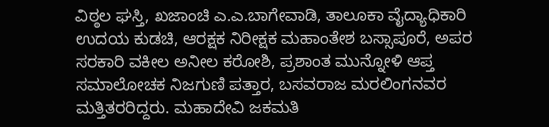ವಿಠ್ಠಲ ಘಸ್ತಿ, ಖಜಾಂಚಿ ಎ.ಎ.ಬಾಗೇವಾಡಿ, ತಾಲೂಕಾ ವೈದ್ಯಾಧಿಕಾರಿ ಉದಯ ಕುಡಚಿ, ಆರಕ್ಷಕ ನಿರೀಕ್ಷಕ ಮಹಾಂತೇಶ ಬಸ್ಸಾಪೂರೆ, ಅಪರ ಸರಕಾರಿ ವಕೀಲ ಅನೀಲ ಕರೋಶಿ, ಪ್ರಶಾಂತ ಮುನ್ನೋಳಿ ಆಪ್ತ ಸಮಾಲೋಚಕ ನಿಜಗುಣಿ ಪತ್ತಾರ, ಬಸವರಾಜ ಮರಲಿಂಗನವರ ಮತ್ತಿತರರಿದ್ದರು. ಮಹಾದೇವಿ ಜಕಮತಿ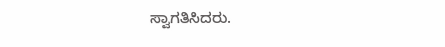ಸ್ವಾಗತಿಸಿದರು.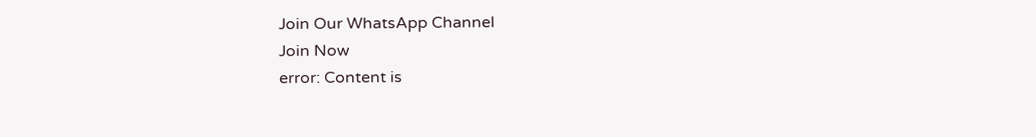Join Our WhatsApp Channel
Join Now
error: Content is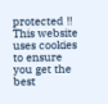protected !!
This website uses cookies to ensure you get the best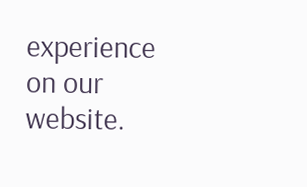experience on our website.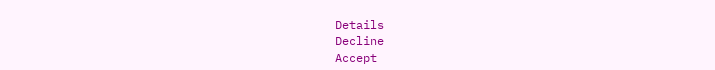Details
Decline
Accept